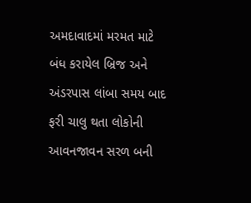અમદાવાદમાં મરમત માટે બંધ કરાયેલ બ્રિજ અને અંડરપાસ લાંબા સમય બાદ ફરી ચાલુ થતા લોકોની આવનજાવન સરળ બની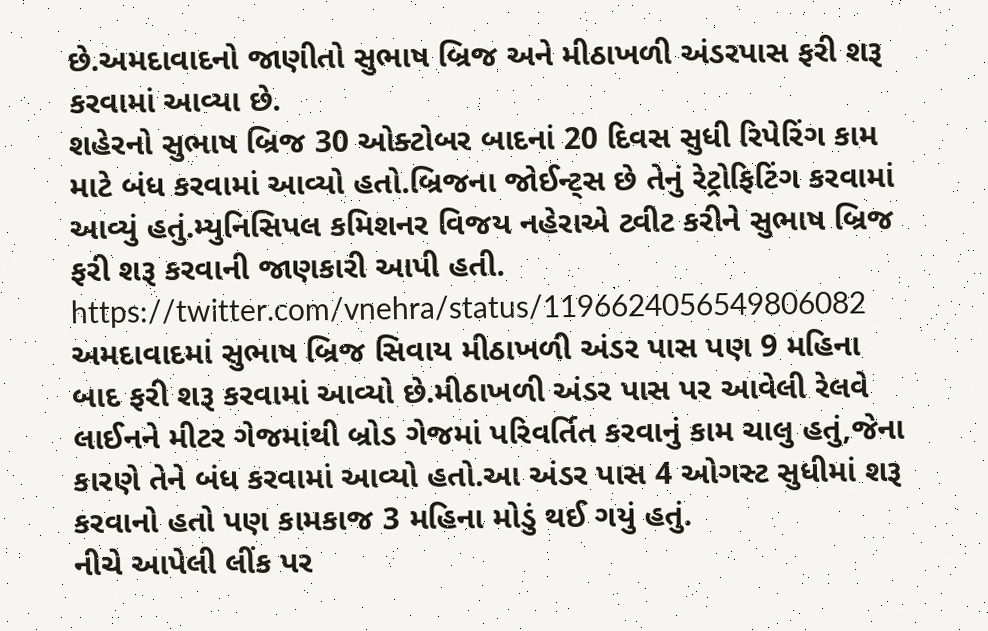છે.અમદાવાદનો જાણીતો સુભાષ બ્રિજ અને મીઠાખળી અંડરપાસ ફરી શરૂ કરવામાં આવ્યા છે.
શહેરનો સુભાષ બ્રિજ 30 ઓક્ટોબર બાદનાં 20 દિવસ સુધી રિપેરિંગ કામ માટે બંધ કરવામાં આવ્યો હતો.બ્રિજના જોઈન્ટ્સ છે તેનું રેટ્રોફિટિંગ કરવામાં આવ્યું હતું.મ્યુનિસિપલ કમિશનર વિજય નહેરાએ ટ્વીટ કરીને સુભાષ બ્રિજ ફરી શરૂ કરવાની જાણકારી આપી હતી.
https://twitter.com/vnehra/status/1196624056549806082
અમદાવાદમાં સુભાષ બ્રિજ સિવાય મીઠાખળી અંડર પાસ પણ 9 મહિના બાદ ફરી શરૂ કરવામાં આવ્યો છે.મીઠાખળી અંડર પાસ પર આવેલી રેલવે લાઈનને મીટર ગેજમાંથી બ્રોડ ગેજમાં પરિવર્તિત કરવાનું કામ ચાલુ હતું,જેના કારણે તેને બંધ કરવામાં આવ્યો હતો.આ અંડર પાસ 4 ઓગસ્ટ સુધીમાં શરૂ કરવાનો હતો પણ કામકાજ 3 મહિના મોડું થઈ ગયું હતું.
નીચે આપેલી લીંક પર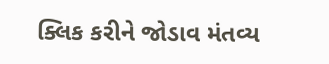ક્લિક કરીને જોડાવ મંતવ્ય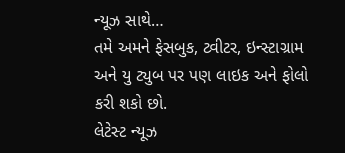ન્યૂઝ સાથે…
તમે અમને ફેસબુક, ટ્વીટર, ઇન્સ્ટાગ્રામ અને યુ ટ્યુબ પર પણ લાઇક અને ફોલો કરી શકો છો.
લેટેસ્ટ ન્યૂઝ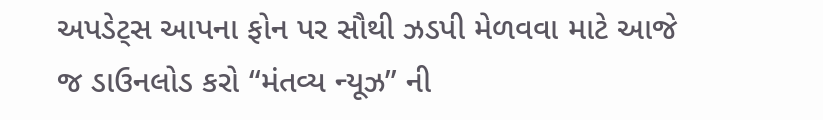અપડેટ્સ આપના ફોન પર સૌથી ઝડપી મેળવવા માટે આજે જ ડાઉનલોડ કરો “મંતવ્ય ન્યૂઝ” ની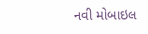નવી મોબાઇલ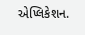એપ્લિકેશન.